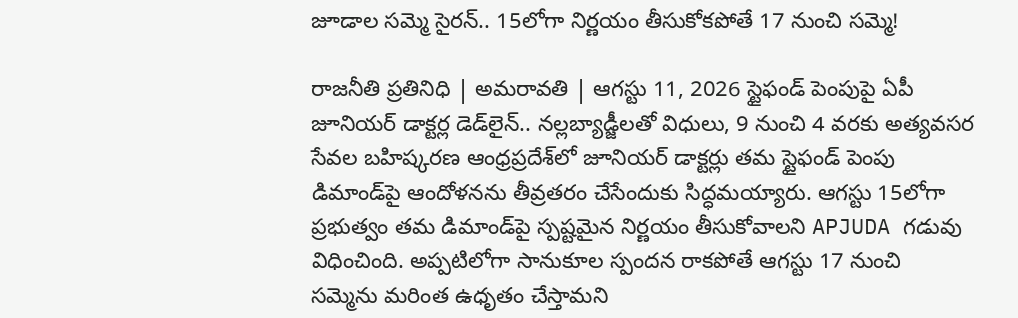జూడాల సమ్మె సైరన్‌.. 15లోగా నిర్ణయం తీసుకోకపోతే 17 నుంచి సమ్మె!

రాజనీతి ప్రతినిధి | అమరావతి | ఆగస్టు 11, 2026 స్టైఫండ్‌ పెంపుపై ఏపీ జూనియర్‌ డాక్టర్ల డెడ్‌లైన్‌.. నల్లబ్యాడ్జీలతో విధులు, 9 నుంచి 4 వరకు అత్యవసర సేవల బహిష్కరణ ఆంధ్రప్రదేశ్‌లో జూనియర్‌ డాక్టర్లు తమ స్టైఫండ్‌ పెంపు డిమాండ్‌పై ఆందోళనను తీవ్రతరం చేసేందుకు సిద్ధమయ్యారు. ఆగస్టు 15లోగా ప్రభుత్వం తమ డిమాండ్‌పై స్పష్టమైన నిర్ణయం తీసుకోవాలని APJUDA గడువు విధించింది. అప్పటిలోగా సానుకూల స్పందన రాకపోతే ఆగస్టు 17 నుంచి సమ్మెను మరింత ఉధృతం చేస్తామని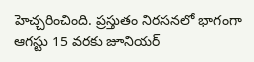హెచ్చరించింది. ప్రస్తుతం నిరసనలో భాగంగా ఆగస్టు 15 వరకు జూనియర్‌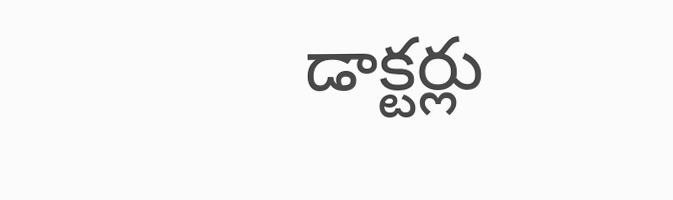డాక్టర్లు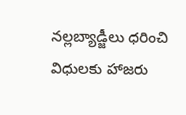నల్లబ్యాడ్జీలు ధరించి విధులకు హాజరు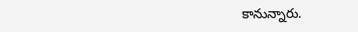కానున్నారు.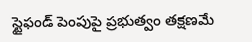స్టైఫండ్‌ పెంపుపై ప్రభుత్వం తక్షణమే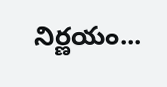నిర్ణయం...